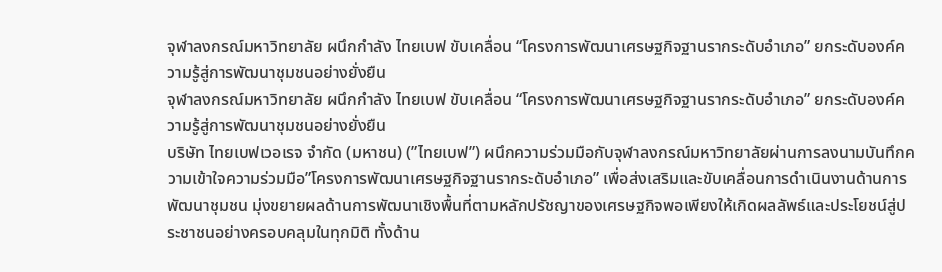จุฬาลงกรณ์มหาวิทยาลัย ผนึกกำลัง ไทยเบฟ ขับเคลื่อน “โครงการพัฒนาเศรษฐกิจฐานรากระดับอำเภอ” ยกระดับองค์ความรู้สู่การพัฒนาชุมชนอย่างยั่งยืน
จุฬาลงกรณ์มหาวิทยาลัย ผนึกกำลัง ไทยเบฟ ขับเคลื่อน “โครงการพัฒนาเศรษฐกิจฐานรากระดับอำเภอ” ยกระดับองค์ความรู้สู่การพัฒนาชุมชนอย่างยั่งยืน
บริษัท ไทยเบฟเวอเรจ จำกัด (มหาชน) (”ไทยเบฟ”) ผนึกความร่วมมือกับจุฬาลงกรณ์มหาวิทยาลัยผ่านการลงนามบันทึกความเข้าใจความร่วมมือ”โครงการพัฒนาเศรษฐกิจฐานรากระดับอำเภอ” เพื่อส่งเสริมและขับเคลื่อนการดำเนินงานด้านการพัฒนาชุมชน มุ่งขยายผลด้านการพัฒนาเชิงพื้นที่ตามหลักปรัชญาของเศรษฐกิจพอเพียงให้เกิดผลลัพธ์และประโยชน์สู่ประชาชนอย่างครอบคลุมในทุกมิติ ทั้งด้าน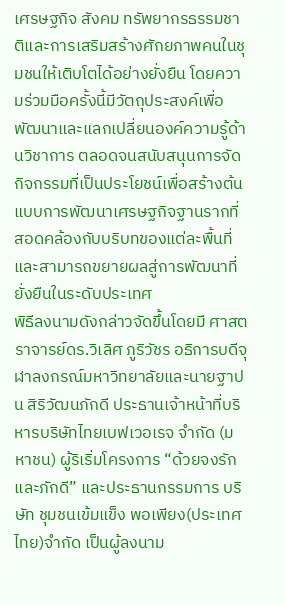เศรษฐกิจ สังคม ทรัพยากรธรรมชาติและการเสริมสร้างศักยภาพคนในชุมชนให้เติบโตได้อย่างยั่งยืน โดยความร่วมมือครั้งนี้มีวัตถุประสงค์เพื่อพัฒนาและแลกเปลี่ยนองค์ความรู้ด้านวิชาการ ตลอดจนสนับสนุนการจัดกิจกรรมที่เป็นประโยชน์เพื่อสร้างต้นแบบการพัฒนาเศรษฐกิจฐานรากที่สอดคล้องกับบริบทของแต่ละพื้นที่ และสามารถขยายผลสู่การพัฒนาที่ยั่งยืนในระดับประเทศ
พิธีลงนามดังกล่าวจัดขึ้นโดยมี ศาสตราจารย์ดร.วิเลิศ ภูริวัชร อธิการบดีจุฬาลงกรณ์มหาวิทยาลัยและนายฐาปน สิริวัฒนภักดี ประธานเจ้าหน้าที่บริหารบริษัทไทยเบฟเวอเรจ จำกัด (มหาชน) ผู้ริเริ่มโครงการ “ด้วยจงรักและภักดี” และประธานกรรมการ บริษัท ชุมชนเข้มแข็ง พอเพียง(ประเทศไทย)จำกัด เป็นผู้ลงนาม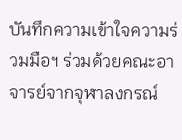บันทึกความเข้าใจความร่วมมือฯ ร่วมด้วยคณะอาจารย์จากจุฬาลงกรณ์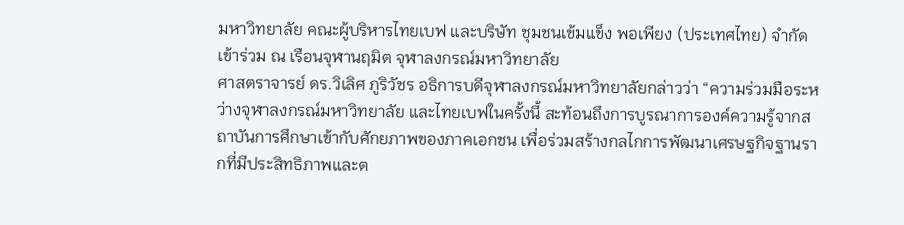มหาวิทยาลัย คณะผู้บริหารไทยเบฟ และบริษัท ชุมชนเข้มแข็ง พอเพียง (ประเทศไทย) จำกัด เข้าร่วม ณ เรือนจุฬานฤมิต จุฬาลงกรณ์มหาวิทยาลัย
ศาสตราจารย์ ดร.วิเลิศ ภูริวัชร อธิการบดีจุฬาลงกรณ์มหาวิทยาลัยกล่าวว่า “ความร่วมมือระหว่างจุฬาลงกรณ์มหาวิทยาลัย และไทยเบฟในครั้งนี้ สะท้อนถึงการบูรณาการองค์ความรู้จากสถาบันการศึกษาเข้ากับศักยภาพของภาคเอกชน เพื่อร่วมสร้างกลไกการพัฒนาเศรษฐกิจฐานรากที่มีประสิทธิภาพและต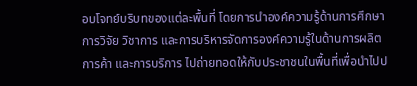อบโจทย์บริบทของแต่ละพื้นที่ โดยการนำองค์ความรู้ด้านการศึกษา การวิจัย วิชาการ และการบริหารจัดการองค์ความรู้ในด้านการผลิต การค้า และการบริการ ไปถ่ายทอดให้กับประชาชนในพื้นที่เพื่อนำไปป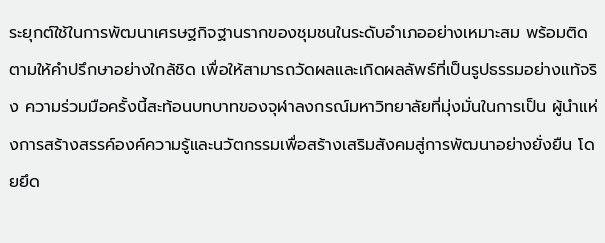ระยุกต์ใช้ในการพัฒนาเศรษฐกิจฐานรากของชุมชนในระดับอำเภออย่างเหมาะสม พร้อมติดตามให้คำปรึกษาอย่างใกล้ชิด เพื่อให้สามารถวัดผลและเกิดผลลัพธ์ที่เป็นรูปธรรมอย่างแท้จริง ความร่วมมือครั้งนี้สะท้อนบทบาทของจุฬาลงกรณ์มหาวิทยาลัยที่มุ่งมั่นในการเป็น ผู้นำแห่งการสร้างสรรค์องค์ความรู้และนวัตกรรมเพื่อสร้างเสริมสังคมสู่การพัฒนาอย่างยั่งยืน โดยยึด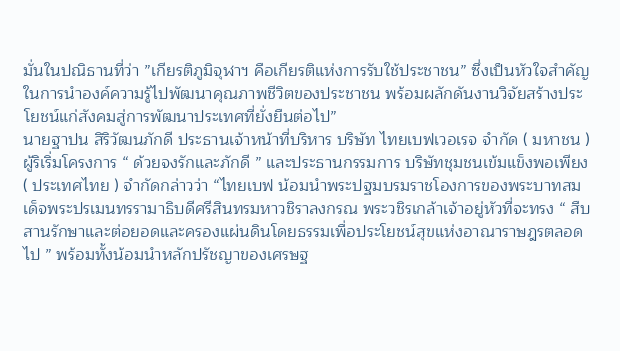มั่นในปณิธานที่ว่า ”เกียรติภูมิจุฬาฯ คือเกียรติแห่งการรับใช้ประชาชน” ซึ่งเป็นหัวใจสำคัญในการนำองค์ความรู้ไปพัฒนาคุณภาพชีวิตของประชาชน พร้อมผลักดันงานวิจัยสร้างประโยชน์แก่สังคมสู่การพัฒนาประเทศที่ยั่งยืนต่อไป”
นายฐาปน สิริวัฒนภักดี ประธานเจ้าหน้าที่บริหาร บริษัท ไทยเบฟเวอเรจ จำกัด ( มหาชน ) ผู้ริเริ่มโครงการ “ ด้วยจงรักและภักดี ” และประธานกรรมการ บริษัทชุมชนเข้มแข็งพอเพียง( ประเทศไทย ) จำกัดกล่าวว่า “ไทยเบฟ น้อมนำพระปฐมบรมราชโองการของพระบาทสมเด็จพระปรเมนทรรามาธิบดีศรีสินทรมหาวชิราลงกรณ พระวชิรเกล้าเจ้าอยู่หัวที่จะทรง “ สืบสานรักษาและต่อยอดและครองแผ่นดินโดยธรรมเพื่อประโยชน์สุขแห่งอาณาราษฎรตลอดไป ” พร้อมทั้งน้อมนำหลักปรัชญาของเศรษฐ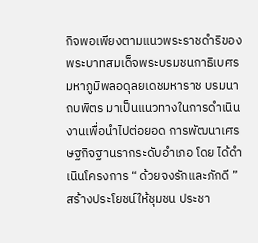กิจพอเพียงตามแนวพระราชดำริของพระบาทสมเด็จพระบรมชนกาธิเบศรมหาภูมิพลอดุลยเดชมหาราช บรมนาถบพิตร มาเป็นแนวทางในการดำเนินงานเพื่อนำไปต่อยอด การพัฒนาเศรษฐกิจฐานรากระดับอำเภอ โดย ได้ดำเนินโครงการ “ ด้วยจงรักและภักดี ” สร้างประโยชน์ให้ชุมชน ประชา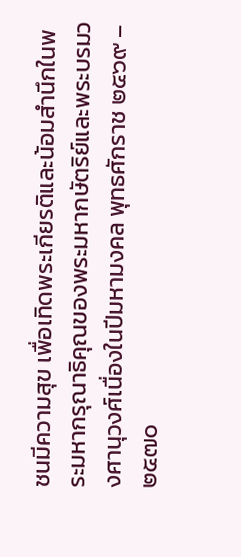ชนมีความสุข เพื่อเทิดพระเกียรติและน้อมสำนึกในพระมหากรุณาธิคุณของพระมหากษัตริย์และพระบรมวงศานุวงศ์เนื่องในปีมหามงคล พุทธศักราช ๒๕๖๙ – ๒๕๗๐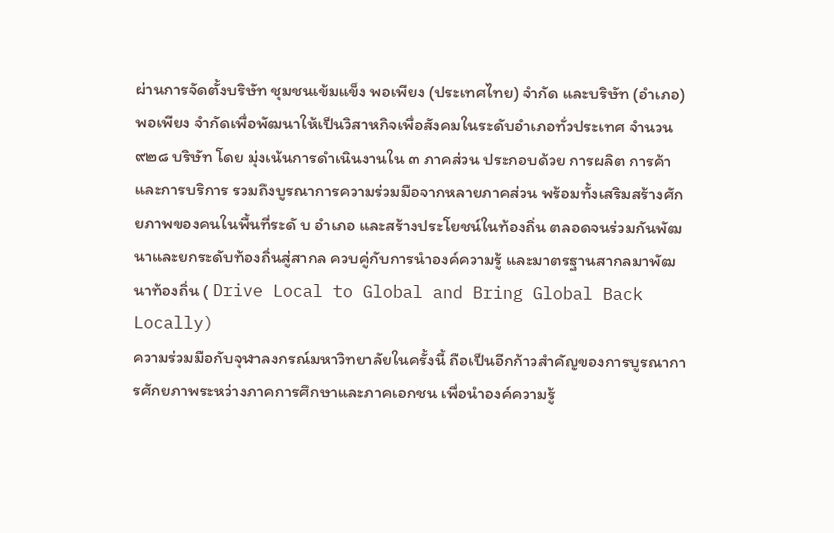ผ่านการจัดตั้งบริษัท ชุมชนเข้มแข็ง พอเพียง (ประเทศไทย) จำกัด และบริษัท (อำเภอ) พอเพียง จำกัดเพื่อพัฒนาให้เป็นวิสาหกิจเพื่อสังคมในระดับอำเภอทั่วประเทศ จำนวน ๙๒๘ บริษัท โดย มุ่งเน้นการดำเนินงานใน ๓ ภาคส่วน ประกอบด้วย การผลิต การค้า และการบริการ รวมถึงบูรณาการความร่วมมือจากหลายภาคส่วน พร้อมทั้งเสริมสร้างศักยภาพของคนในพื้นที่ระดั บ อำเภอ และสร้างประโยชน์ในท้องถิ่น ตลอดจนร่วมกันพัฒนาและยกระดับท้องถิ่นสู่สากล ควบคู่กับการนำองค์ความรู้ และมาตรฐานสากลมาพัฒนาท้องถิ่น ( Drive Local to Global and Bring Global Back Locally)
ความร่วมมือกับจุฬาลงกรณ์มหาวิทยาลัยในครั้งนี้ ถือเป็นอีกก้าวสำคัญของการบูรณาการศักยภาพระหว่างภาคการศึกษาและภาคเอกชน เพื่อนำองค์ความรู้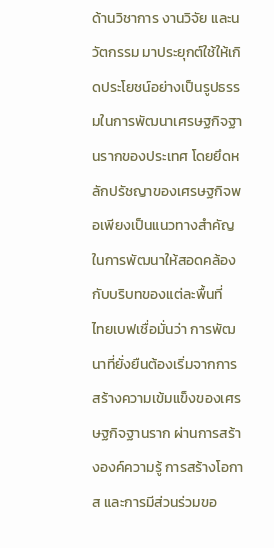ด้านวิชาการ งานวิจัย และนวัตกรรม มาประยุกต์ใช้ให้เกิดประโยชน์อย่างเป็นรูปธรรมในการพัฒนาเศรษฐกิจฐานรากของประเทศ โดยยึดหลักปรัชญาของเศรษฐกิจพอเพียงเป็นแนวทางสำคัญในการพัฒนาให้สอดคล้องกับบริบทของแต่ละพื้นที่
ไทยเบฟเชื่อมั่นว่า การพัฒนาที่ยั่งยืนต้องเริ่มจากการสร้างความเข้มแข็งของเศรษฐกิจฐานราก ผ่านการสร้างองค์ความรู้ การสร้างโอกาส และการมีส่วนร่วมขอ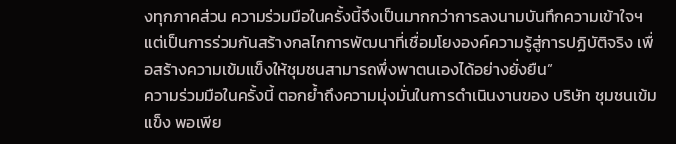งทุกภาคส่วน ความร่วมมือในครั้งนี้จึงเป็นมากกว่าการลงนามบันทึกความเข้าใจฯ แต่เป็นการร่วมกันสร้างกลไกการพัฒนาที่เชื่อมโยงองค์ความรู้สู่การปฏิบัติจริง เพื่อสร้างความเข้มแข็งให้ชุมชนสามารถพึ่งพาตนเองได้อย่างยั่งยืน”
ความร่วมมือในครั้งนี้ ตอกย้ำถึงความมุ่งมั่นในการดำเนินงานของ บริษัท ชุมชนเข้มแข็ง พอเพีย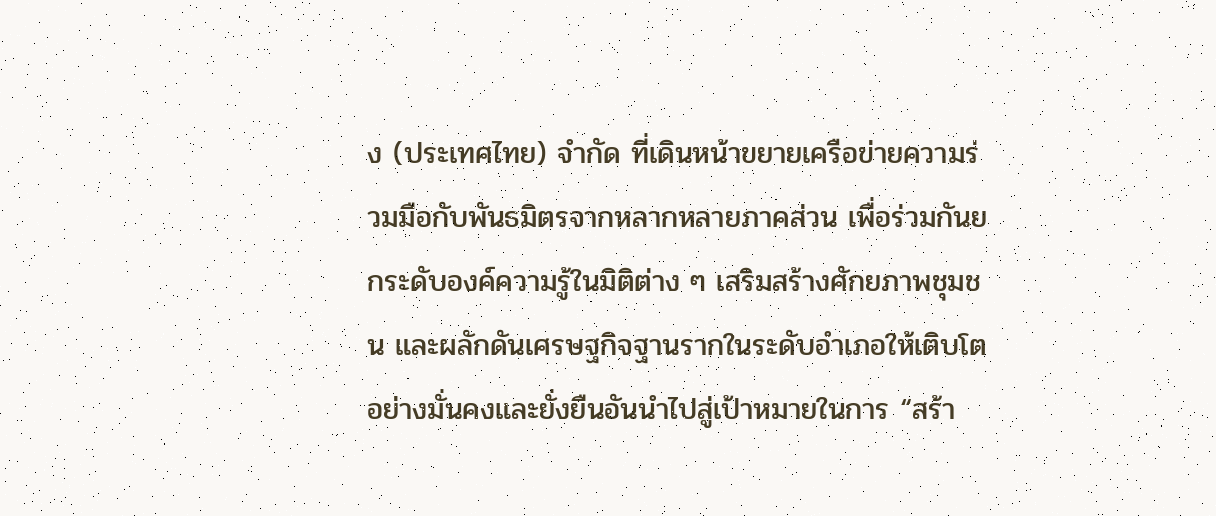ง (ประเทศไทย) จำกัด ที่เดินหน้าขยายเครือข่ายความร่วมมือกับพันธมิตรจากหลากหลายภาคส่วน เพื่อร่วมกันยกระดับองค์ความรู้ในมิติต่าง ๆ เสริมสร้างศักยภาพชุมชน และผลักดันเศรษฐกิจฐานรากในระดับอำเภอให้เติบโตอย่างมั่นคงและยั่งยืนอันนำไปสู่เป้าหมายในการ “สร้า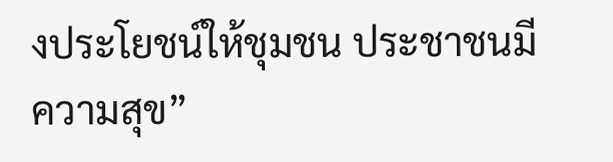งประโยชน์ให้ชุมชน ประชาชนมีความสุข”